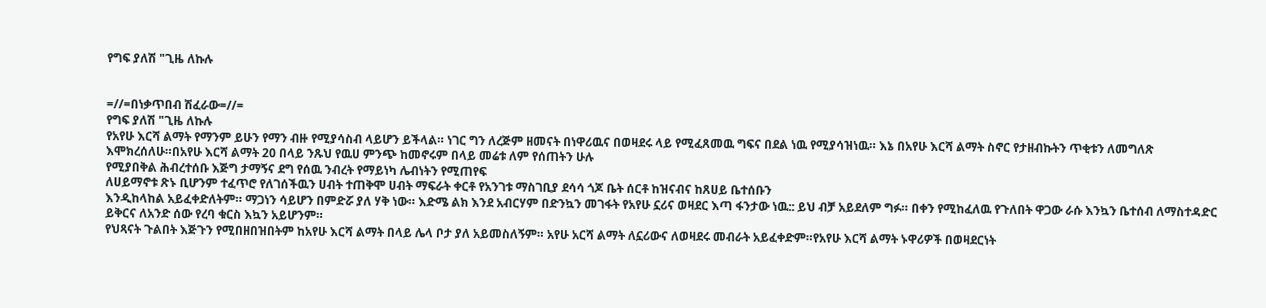የግፍ ያለሽ "ጊዜ ለኩሉ


=//=በነቃጥበብ ሽፈራው=//=
የግፍ ያለሽ "ጊዜ ለኩሉ
የአየሁ እርሻ ልማት የማንም ይሁን የማን ብዙ የሚያሳስብ ላይሆን ይችላል። ነገር ግን ለረጅም ዘመናት በነዋሪዉና በወዛደሩ ላይ የሚፈጸመዉ ግፍና በደል ነዉ የሚያሳዝነዉ። እኔ በአየሁ እርሻ ልማት ስኖር የታዘብኩትን ጥቂቱን ለመግለጽ እሞክረሰለሁ።በአየሁ እርሻ ልማት 20 በላይ ንጹህ የዉሀ ምንጭ ከመኖሩም በላይ መሬቱ ለም የሰጠትን ሁሉ
የሚያበቅል ሕብረተሰቡ እጅግ ታማኝና ደግ የሰዉ ንብረት የማይነካ ሌብነትን የሚጠየፍ
ለሀይማኖቱ ጽኑ ቢሆንም ተፈጥሮ የለገሰችዉን ሀብት ተጠቅሞ ሀብት ማፍራት ቀርቶ የአንገቱ ማስገቢያ ደሳሳ ጎጆ ቤት ሰርቶ ከዝናብና ከጸሀይ ቤተሰቡን
እንዲከላከል አይፈቀድለትም። ማጋነን ሳይሆን በምድሯ ያለ ሃቅ ነው። እድሜ ልክ እንደ አብርሃም በድንኳን መገፋት የአየሁ ኗሪና ወዛደር እጣ ፋንታው ነዉ:: ይህ ብቻ አይደለም ግፉ። በቀን የሚከፈለዉ የጉለበት ዋጋው ራሱ እንኳን ቤተሰብ ለማስተዳድር ይቅርና ለአንድ ሰው የረባ ቁርስ እኳን አይሆንም።
የህጻናት ጉልበት እጅጉን የሚበዘበዝበትም ከአየሁ እርሻ ልማት በላይ ሌላ ቦታ ያለ አይመስለኝም። አየሁ አርሻ ልማት ለኗሪውና ለወዛደሩ መብራት አይፈቀድም።የአየሁ እርሻ ልማት ኑዋሪዎች በወዛደርነት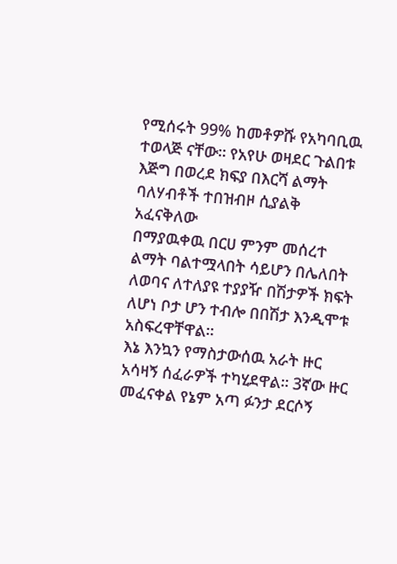የሚሰሩት 99% ከመቶዎሹ የአካባቢዉ ተወላጅ ናቸው። የአየሁ ወዛደር ጉልበቱ እጅግ በወረደ ክፍያ በእርሻ ልማት ባለሃብቶች ተበዝብዞ ሲያልቅ አፈናቅለው
በማያዉቀዉ በርሀ ምንም መሰረተ ልማት ባልተሟላበት ሳይሆን በሌለበት ለወባና ለተለያዩ ተያያዥ በሽታዎች ክፍት ለሆነ ቦታ ሆን ተብሎ በበሽታ እንዲሞቱ አስፍረዋቸዋል።
እኔ እንኳን የማስታውሰዉ አራት ዙር አሳዛኝ ሰፈራዎች ተካሂደዋል። 3ኛው ዙር መፈናቀል የኔም አጣ ፉንታ ደርሶኝ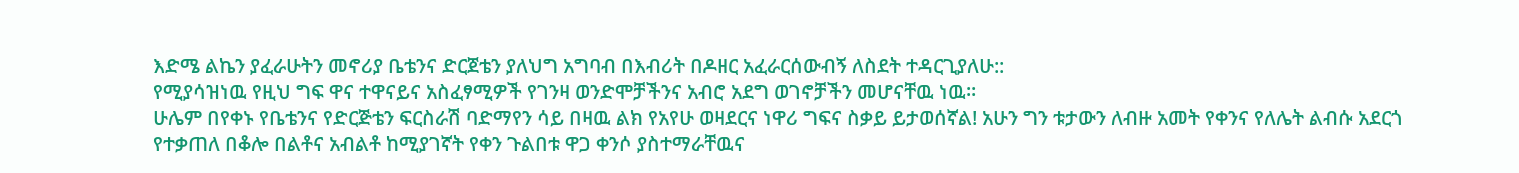እድሜ ልኬን ያፈራሁትን መኖሪያ ቤቴንና ድርጀቴን ያለህግ አግባብ በእብሪት በዶዘር አፈራርሰውብኝ ለስደት ተዳርጊያለሁ::
የሚያሳዝነዉ የዚህ ግፍ ዋና ተዋናይና አስፈፃሚዎች የገንዛ ወንድሞቻችንና አብሮ አደግ ወገኖቻችን መሆናቸዉ ነዉ።
ሁሌም በየቀኑ የቤቴንና የድርጅቴን ፍርስራሽ ባድማየን ሳይ በዛዉ ልክ የአየሁ ወዛደርና ነዋሪ ግፍና ስቃይ ይታወሰኛል! አሁን ግን ቱታውን ለብዙ አመት የቀንና የለሌት ልብሱ አደርጎ የተቃጠለ በቆሎ በልቶና አብልቶ ከሚያገኛት የቀን ጉልበቱ ዋጋ ቀንሶ ያስተማራቸዉና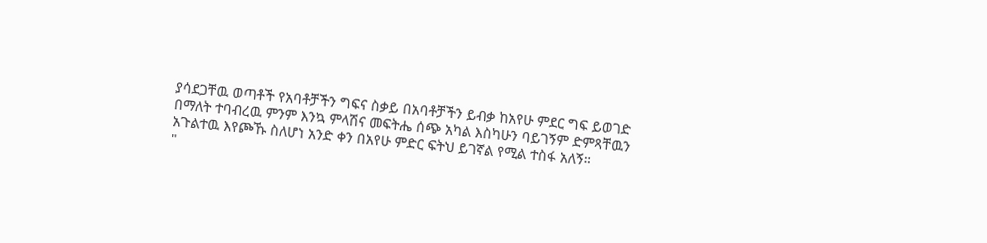ያሳደጋቸዉ ወጣቶች የአባቶቻችን ግፍና ስቃይ በአባቶቻችን ይብቃ ከአየሁ ምደር ግፍ ይወገድ በማለት ተባብረዉ ምንም እንኳ ምላሽና መፍትሔ ሰጭ አካል እስካሁን ባይገኝም ድምጻቸዉን አጉልተዉ እየጮኹ ስለሆነ አንድ ቀን በአየሁ ምድር ፍትህ ይገኛል የሚል ተስፋ አለኝ።
"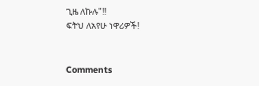ጊዜ ለኩሉ"!!
ፍትህ ለአየሁ ነዋሪዎች!


Comments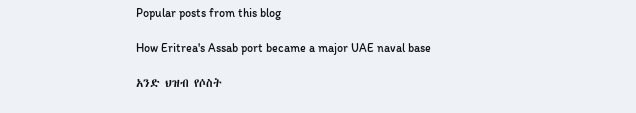Popular posts from this blog

How Eritrea's Assab port became a major UAE naval base

አንድ ህዝብ የሶስት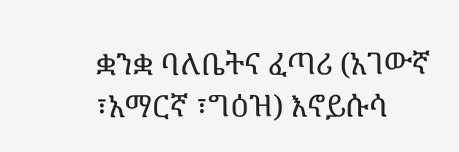ቋንቋ ባለቤትና ፈጣሪ (አገውኛ ፣አማርኛ ፣ግዕዝ) እኖይሱሳ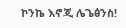ኮንኬ እኖጂ ሌጌፅንስ!